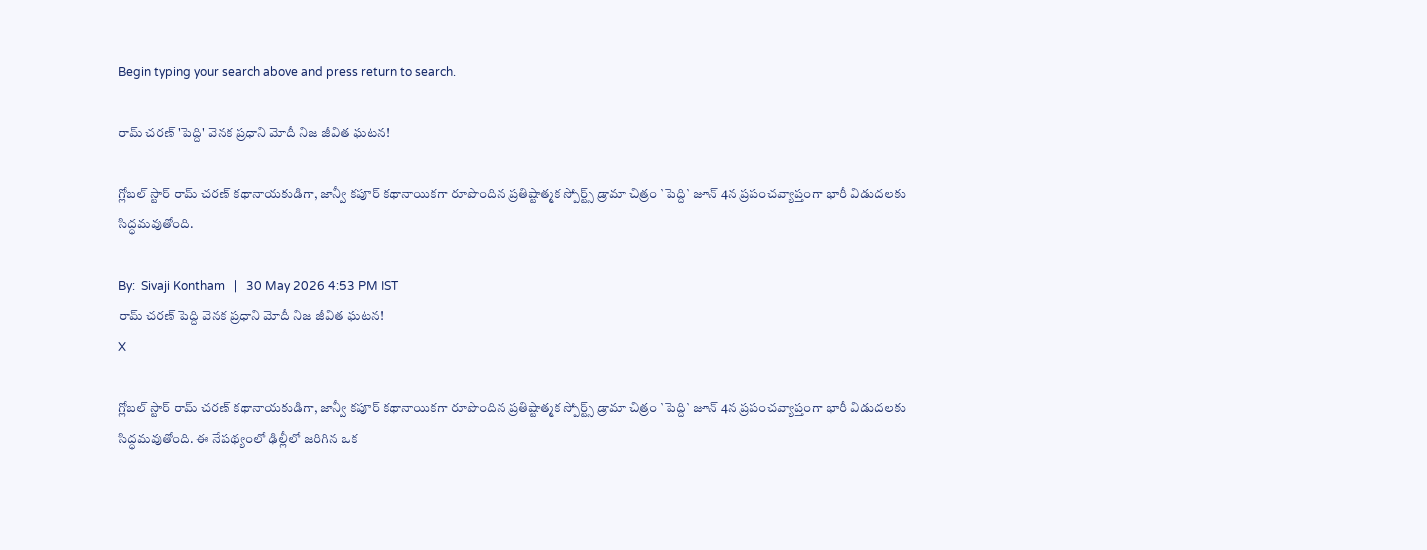Begin typing your search above and press return to search.

రామ్ చరణ్ 'పెద్ది' వెన‌క ప్రధాని మోదీ నిజ జీవిత ఘటన!

గ్లోబల్ స్టార్ రామ్ చరణ్ కథానాయకుడిగా, జాన్వీ కపూర్ కథానాయికగా రూపొందిన ప్రతిష్టాత్మక స్పోర్ట్స్ డ్రామా చిత్రం `పెద్ది` జూన్ 4న ప్రపంచవ్యాప్తంగా భారీ విడుదలకు సిద్ధమవుతోంది.

By:  Sivaji Kontham   |   30 May 2026 4:53 PM IST
రామ్ చరణ్ పెద్ది వెన‌క ప్రధాని మోదీ నిజ జీవిత ఘటన!
X

గ్లోబల్ స్టార్ రామ్ చరణ్ కథానాయకుడిగా, జాన్వీ కపూర్ కథానాయికగా రూపొందిన ప్రతిష్టాత్మక స్పోర్ట్స్ డ్రామా చిత్రం `పెద్ది` జూన్ 4న ప్రపంచవ్యాప్తంగా భారీ విడుదలకు సిద్ధమవుతోంది. ఈ నేపథ్యంలో ఢిల్లీలో జరిగిన ఒక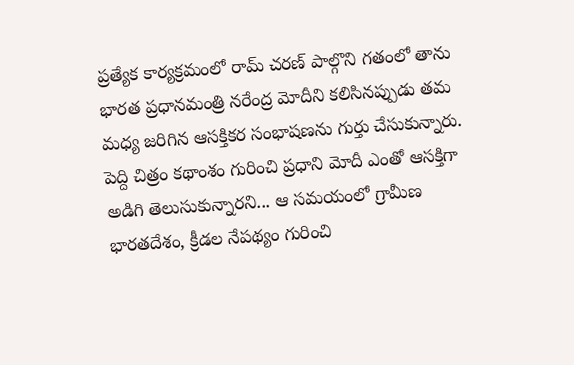ప్రత్యేక కార్యక్రమంలో రామ్ చరణ్ పాల్గొని గతంలో తాను భారత ప్రధానమంత్రి నరేంద్ర మోదీని కలిసినప్పుడు త‌మ మ‌ధ్య జ‌రిగిన ఆస‌క్తిక‌ర‌ సంభాషణను గుర్తు చేసుకున్నారు. పెద్ది చిత్రం కథాంశం గురించి ప్రధాని మోదీ ఎంతో ఆసక్తిగా అడిగి తెలుసుకున్నారని... ఆ సమయంలో గ్రామీణ భారతదేశం, క్రీడల నేపథ్యం గురించి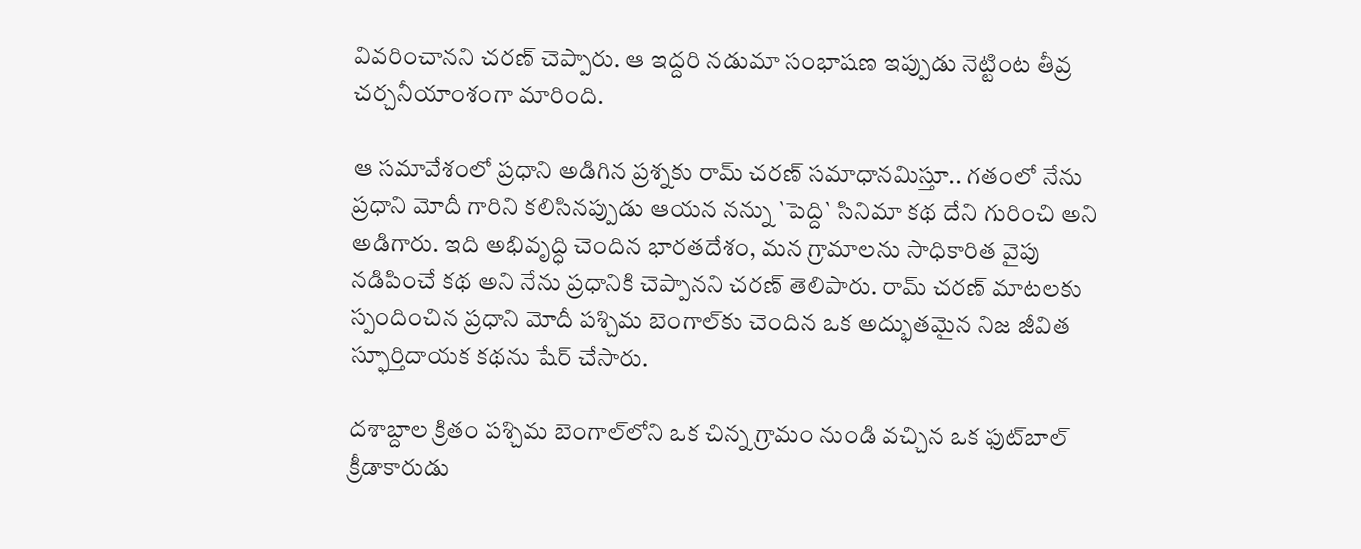వివ‌రించాన‌ని చ‌ర‌ణ్ చెప్పారు. ఆ ఇద్ద‌రి న‌డుమా సంభాషణ ఇప్పుడు నెట్టింట తీవ్ర చర్చనీయాంశంగా మారింది.

ఆ సమావేశంలో ప్రధాని అడిగిన ప్రశ్నకు రామ్ చరణ్ సమాధానమిస్తూ.. గతంలో నేను ప్రధాని మోదీ గారిని కలిసినప్పుడు ఆయన నన్ను `పెద్ది` సినిమా కథ దేని గురించి అని అడిగారు. ఇది అభివృద్ధి చెందిన భారతదేశం, మన గ్రామాలను సాధికారిత వైపు నడిపించే కథ అని నేను ప్ర‌ధానికి చెప్పాన‌ని చ‌ర‌ణ్‌ తెలిపారు. రామ్ చరణ్ మాటలకు స్పందించిన ప్రధాని మోదీ పశ్చిమ బెంగాల్‌కు చెందిన ఒక అద్భుతమైన నిజ జీవిత స్ఫూర్తిదాయక కథను షేర్ చేసారు.

దశాబ్దాల క్రితం పశ్చిమ బెంగాల్‌లోని ఒక చిన్న గ్రామం నుండి వచ్చిన ఒక ఫుట్‌బాల్ క్రీడాకారుడు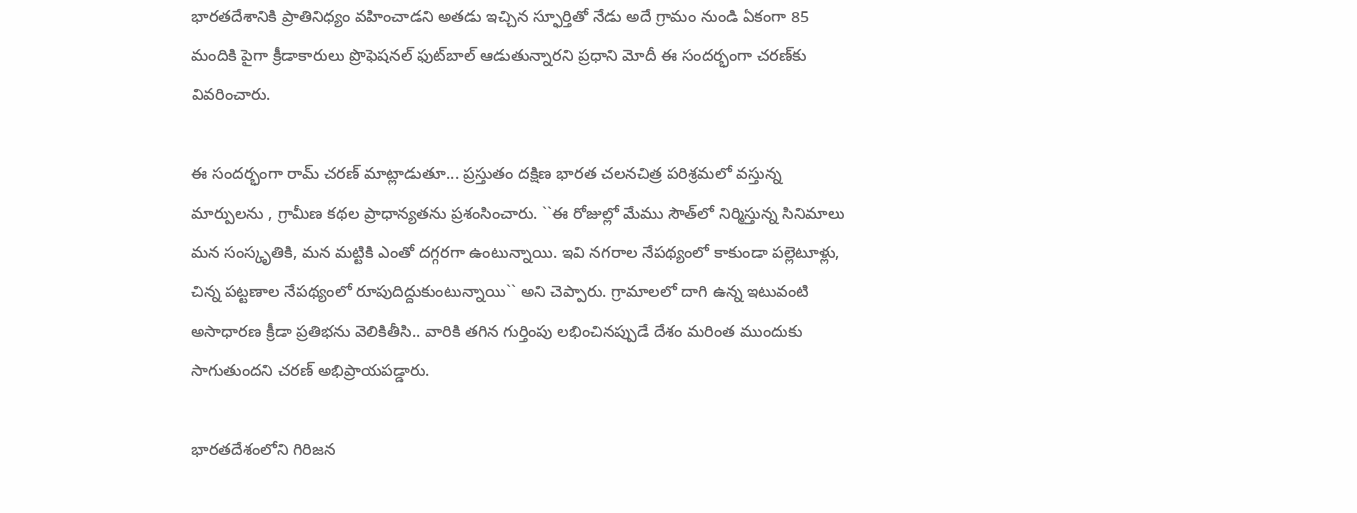భారతదేశానికి ప్రాతినిధ్యం వహించాడని అత‌డు ఇచ్చిన స్ఫూర్తితో నేడు అదే గ్రామం నుండి ఏకంగా 85 మందికి పైగా క్రీడాకారులు ప్రొఫెషనల్ ఫుట్‌బాల్ ఆడుతున్నారని ప్రధాని మోదీ ఈ సందర్భంగా చరణ్‌కు వివరించారు.

ఈ సందర్భంగా రామ్ చరణ్ మాట్లాడుతూ... ప్రస్తుతం దక్షిణ భారత చలనచిత్ర పరిశ్రమలో వస్తున్న మార్పులను , గ్రామీణ కథల ప్రాధాన్యతను ప్రశంసించారు. ``ఈ రోజుల్లో మేము సౌత్‌లో నిర్మిస్తున్న సినిమాలు మన సంస్కృతికి, మన మట్టికి ఎంతో దగ్గరగా ఉంటున్నాయి. ఇవి నగరాల నేపథ్యంలో కాకుండా పల్లెటూళ్లు, చిన్న పట్టణాల నేపథ్యంలో రూపుదిద్దుకుంటున్నాయి`` అని చెప్పారు. గ్రామాలలో దాగి ఉన్న ఇటువంటి అసాధారణ క్రీడా ప్రతిభను వెలికితీసి.. వారికి తగిన గుర్తింపు లభించినప్పుడే దేశం మరింత ముందుకు సాగుతుందని చరణ్ అభిప్రాయపడ్డారు.

భారతదేశంలోని గిరిజన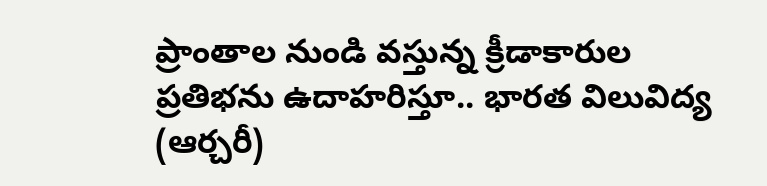ప్రాంతాల నుండి వస్తున్న క్రీడాకారుల ప్రతిభను ఉదాహరిస్తూ.. భారత విలువిద్య (ఆర్చ‌రీ)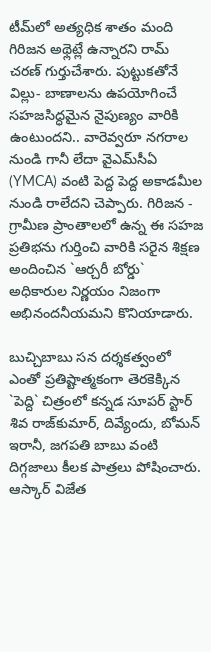టీమ్‌లో అత్యధిక శాతం మంది గిరిజన అథ్లెట్లే ఉన్నారని రామ్ చరణ్ గుర్తుచేశారు. పుట్టుకతోనే విల్లు- బాణాలను ఉపయోగించే సహజసిద్ధమైన నైపుణ్యం వారికి ఉంటుందని.. వారెవ్వరూ నగరాల నుండి గానీ లేదా వైఎమ్‌సీఏ (YMCA) వంటి పెద్ద పెద్ద అకాడమీల నుండి రాలేదని చెప్పారు. గిరిజన - గ్రామీణ ప్రాంతాలలో ఉన్న ఈ సహజ ప్రతిభను గుర్తించి వారికి సరైన శిక్షణ అందించిన `ఆర్చ‌రీ బోర్డు` అధికారుల నిర్ణయం నిజంగా అభినందనీయమని కొనియాడారు.

బుచ్చిబాబు సన దర్శకత్వంలో ఎంతో ప్రతిష్టాత్మకంగా తెరకెక్కిన `పెద్ది` చిత్రంలో కన్నడ సూపర్ స్టార్ శివ రాజ్‌కుమార్, దివ్యేందు, బోమన్ ఇరానీ, జగపతి బాబు వంటి దిగ్గజాలు కీలక పాత్రలు పోషించారు. ఆస్కార్ విజేత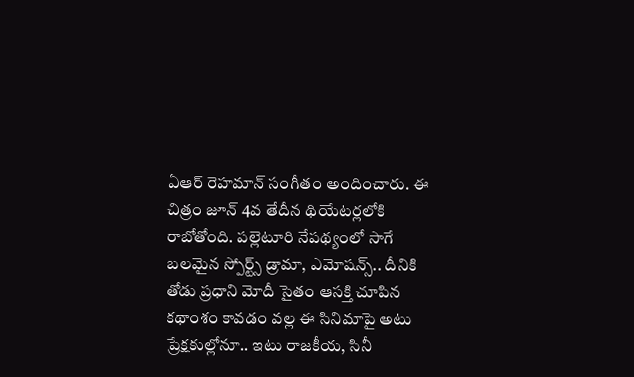ఏఆర్ రెహమాన్ సంగీతం అందించారు. ఈ చిత్రం జూన్ 4వ తేదీన థియేటర్లలోకి రాబోతోంది. పల్లెటూరి నేపథ్యంలో సాగే బలమైన స్పోర్ట్స్ డ్రామా, ఎమోషన్స్.. దీనికి తోడు ప్రధాని మోదీ సైతం ఆసక్తి చూపిన కథాంశం కావడం వల్ల ఈ సినిమాపై అటు ప్రేక్షకుల్లోనూ.. ఇటు రాజకీయ, సినీ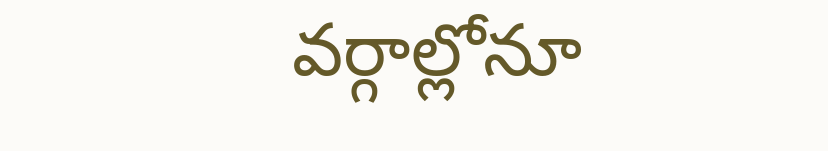వర్గాల్లోనూ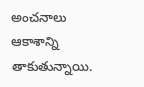అంచనాలు ఆకాశాన్ని తాకుతున్నాయి.